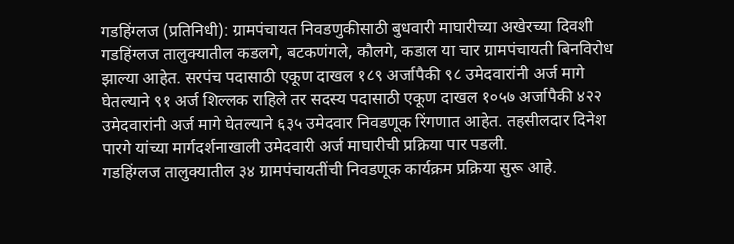गडहिंग्लज (प्रतिनिधी): ग्रामपंचायत निवडणुकीसाठी बुधवारी माघारीच्या अखेरच्या दिवशी गडहिंग्लज तालुक्यातील कडलगे, बटकणंगले, कौलगे, कडाल या चार ग्रामपंचायती बिनविरोध झाल्या आहेत. सरपंच पदासाठी एकूण दाखल १८९ अर्जापैकी ९८ उमेदवारांनी अर्ज मागे घेतल्याने ९१ अर्ज शिल्लक राहिले तर सदस्य पदासाठी एकूण दाखल १०५७ अर्जापैकी ४२२ उमेदवारांनी अर्ज मागे घेतल्याने ६३५ उमेदवार निवडणूक रिंगणात आहेत. तहसीलदार दिनेश पारगे यांच्या मार्गदर्शनाखाली उमेदवारी अर्ज माघारीची प्रक्रिया पार पडली.
गडहिंग्लज तालुक्यातील ३४ ग्रामपंचायतींची निवडणूक कार्यक्रम प्रक्रिया सुरू आहे.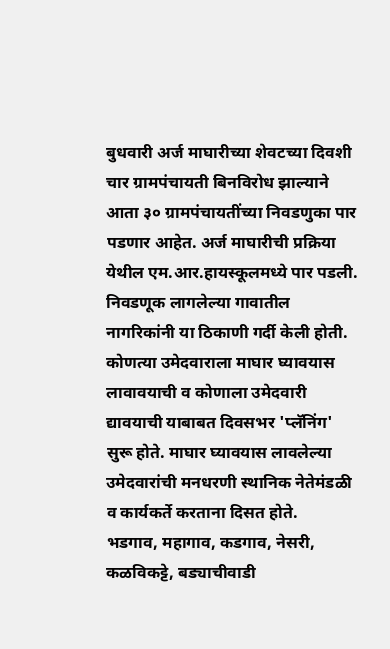बुधवारी अर्ज माघारीच्या शेवटच्या दिवशी चार ग्रामपंचायती बिनविरोध झाल्याने आता ३० ग्रामपंचायतींच्या निवडणुका पार पडणार आहेत. अर्ज माघारीची प्रक्रिया येथील एम.आर.हायस्कूलमध्ये पार पडली. निवडणूक लागलेल्या गावातील नागरिकांनी या ठिकाणी गर्दी केली होती. कोणत्या उमेदवाराला माघार घ्यावयास लावावयाची व कोणाला उमेदवारी द्यावयाची याबाबत दिवसभर 'प्लॅनिंग' सुरू होते. माघार घ्यावयास लावलेल्या उमेदवारांची मनधरणी स्थानिक नेतेमंडळी व कार्यकर्ते करताना दिसत होते.
भडगाव, महागाव, कडगाव, नेसरी, कळविकट्टे, बड्याचीवाडी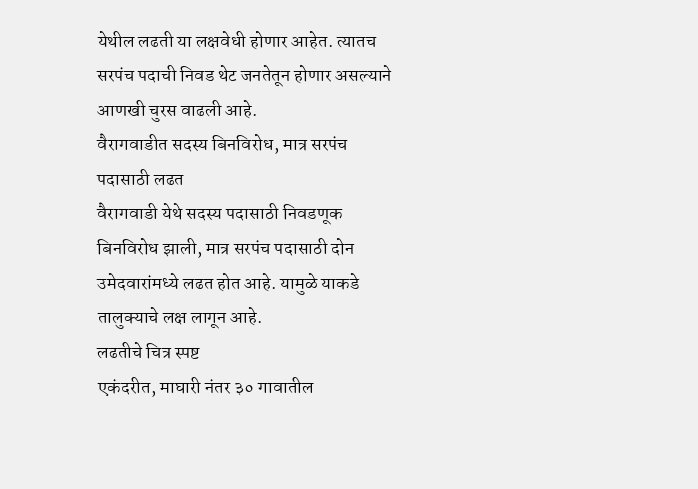येथील लढती या लक्षवेधी होणार आहेत. त्यातच सरपंच पदाची निवड थेट जनतेतून होणार असल्याने आणखी चुरस वाढली आहे.
वैरागवाडीत सदस्य बिनविरोध, मात्र सरपंच पदासाठी लढत
वैरागवाडी येथे सदस्य पदासाठी निवडणूक बिनविरोध झाली, मात्र सरपंच पदासाठी दोन उमेदवारांमध्ये लढत होत आहे. यामुळे याकडे तालुक्याचे लक्ष लागून आहे.
लढतीचे चित्र स्पष्ट
एकंदरीत, माघारी नंतर ३० गावातील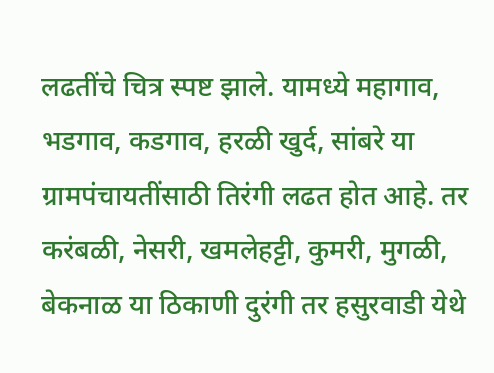लढतींचे चित्र स्पष्ट झाले. यामध्ये महागाव, भडगाव, कडगाव, हरळी खुर्द, सांबरे या ग्रामपंचायतींसाठी तिरंगी लढत होत आहे. तर करंबळी, नेसरी, खमलेहट्टी, कुमरी, मुगळी, बेकनाळ या ठिकाणी दुरंगी तर हसुरवाडी येथे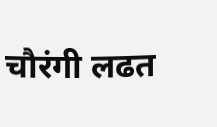चौरंगी लढत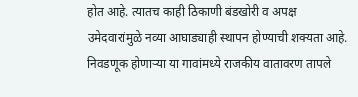होत आहे. त्यातच काही ठिकाणी बंडखोरी व अपक्ष उमेदवारांमुळे नव्या आघाड्याही स्थापन होण्याची शक्यता आहे. निवडणूक होणाऱ्या या गावांमध्ये राजकीय वातावरण तापले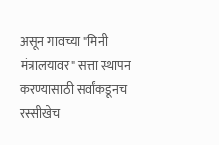असून गावच्या "मिनी मंत्रालयावर" सत्ता स्थापन करण्यासाठी सर्वांकडूनच रस्सीखेच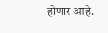होणार आहे.